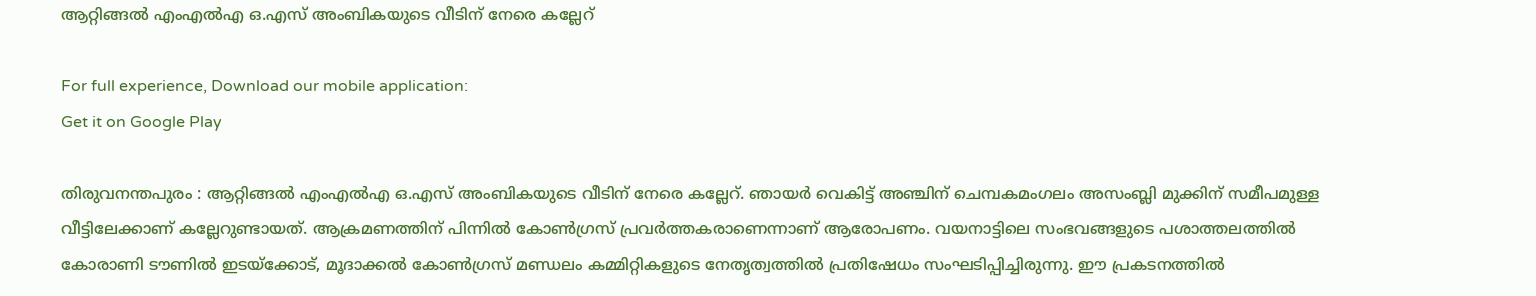ആറ്റിങ്ങല്‍ എംഎല്‍എ ഒ.എസ് അംബികയുടെ വീടിന്‌ നേരെ കല്ലേറ്

For full experience, Download our mobile application:
Get it on Google Play

തിരുവനന്തപുരം : ആറ്റിങ്ങല്‍ എംഎല്‍എ ഒ.എസ് അംബികയുടെ വീടിന്‌ നേരെ കല്ലേറ്. ഞായര്‍ വെകിട്ട് അഞ്ചിന് ചെമ്പകമംഗലം അസംബ്ലി മുക്കിന് സമീപമുള്ള വീട്ടിലേക്കാണ് കല്ലേറുണ്ടായത്. ആക്രമണത്തിന് പിന്നില്‍ കോണ്‍ഗ്രസ് പ്രവര്‍ത്തകരാണെന്നാണ് ആരോപണം. വയനാട്ടിലെ സംഭവങ്ങളുടെ പശാത്തലത്തില്‍ കോരാണി ടൗണില്‍ ഇടയ്ക്കോട്, മൂദാക്കല്‍ കോണ്‍ഗ്രസ്‌ മണ്ഡലം കമ്മിറ്റികളുടെ നേതൃത്വത്തില്‍ പ്രതിഷേധം സംഘടിപ്പിച്ചിരുന്നു. ഈ പ്രകടനത്തില്‍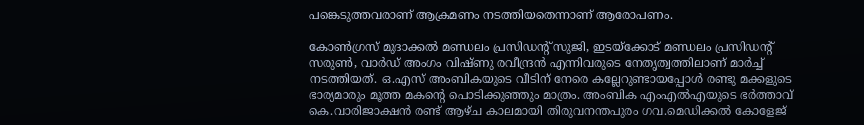പങ്കെടുത്തവരാണ് ആക്രമണം നടത്തിയതെന്നാണ് ആരോപണം.

കോണ്‍ഗ്രസ്‌ മുദാക്കല്‍ മണ്ഡലം പ്രസിഡന്റ് സുജി, ഇടയ്‌ക്കോട്‌ മണ്ഡലം പ്രസിഡന്റ് സരുണ്‍, വാര്‍ഡ്‌ അംഗം വിഷ്‌ണു രവീന്ദ്രന്‍ എന്നിവരുടെ നേതൃത്വത്തിലാണ് മാര്‍ച്ച്‌ നടത്തിയത്. ഒ.എസ്‌ അംബികയുടെ വീടിന്‌ നേരെ കല്ലേറുണ്ടായപ്പോള്‍ രണ്ടു മക്കളുടെ ഭാര്യമാരും മൂത്ത മകന്റെ പൊടിക്കുഞ്ഞും മാത്രം. അംബിക എംഎല്‍എയുടെ ഭര്‍ത്താവ് കെ.വാരിജാക്ഷന്‍ രണ്ട് ആഴ്ച കാലമായി തിരുവനന്തപുരം ഗവ.മെഡിക്കല്‍ കോളേജ്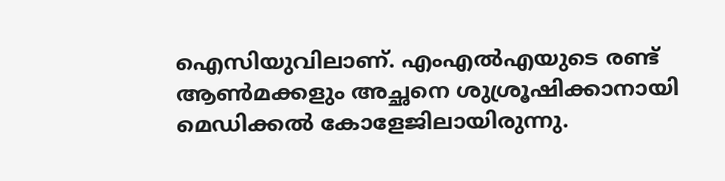ഐസിയുവിലാണ്‌. എംഎല്‍എയുടെ രണ്ട് ആണ്‍മക്കളും അച്ഛനെ ശുശ്രൂഷിക്കാനായി മെഡിക്കല്‍ കോളേജിലായിരുന്നു.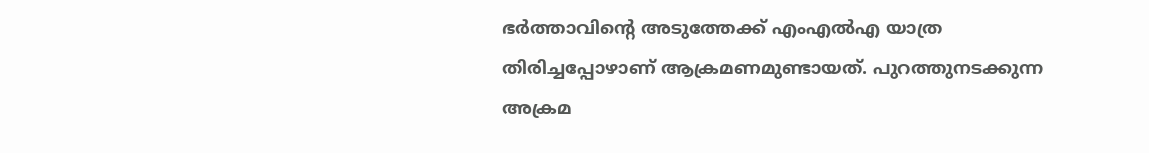ഭര്‍ത്താവിന്റെ അടുത്തേക്ക്‌ എംഎല്‍എ യാത്ര തിരിച്ചപ്പോഴാണ്‌ ആക്രമണമുണ്ടായത്‌. പുറത്തുനടക്കുന്ന അക്രമ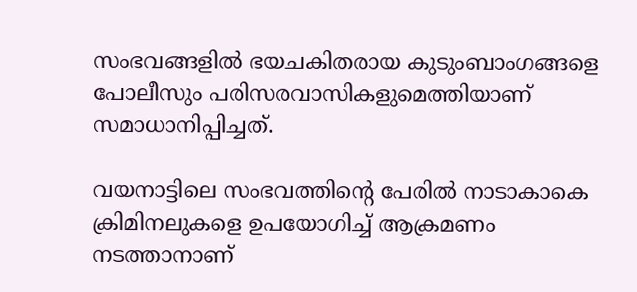സംഭവങ്ങളില്‍ ഭയചകിതരായ കുടുംബാംഗങ്ങളെ പോലീസും പരിസരവാസികളുമെത്തിയാണ്‌ സമാധാനിപ്പിച്ചത്‌.

വയനാട്ടിലെ സംഭവത്തിന്റെ പേരില്‍ നാടാകാകെ ക്രിമിനലുകളെ ഉപയോഗിച്ച്‌ ആക്രമണം നടത്താനാണ്‌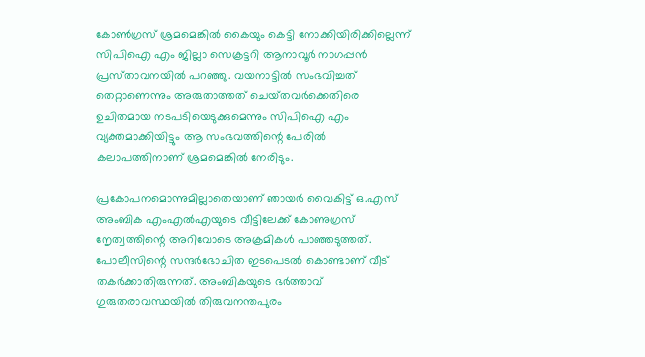കോണ്‍ഗ്രസ്‌ ശ്രമമെങ്കില്‍ കൈയും കെട്ടി നോക്കിയിരിക്കില്ലെന്ന്‌ സിപിഐ എം ജില്ലാ സെക്രട്ടറി ആനാവൂര്‍ നാഗപ്പന്‍ പ്രസ്‌താവനയില്‍ പറഞ്ഞു. വയനാട്ടില്‍ സംഭവിച്ചത്‌ തെറ്റാണെന്നും അരുതാത്തത്‌ ചെയ്‌തവര്‍ക്കെതിരെ ഉചിതമായ നടപടിയെടുക്കുമെന്നും സിപിഐ എം വ്യക്തമാക്കിയിട്ടും ആ സംഭവത്തിന്റെ പേരില്‍ കലാപത്തിനാണ്‌ ശ്രമമെങ്കില്‍ നേരിടും.

പ്രകോപനമൊന്നുമില്ലാതെയാണ്‌ ഞായര്‍ വൈകിട്ട്‌ ഒ.എസ്‌ അംബിക എംഎല്‍എയുടെ വീട്ടിലേക്ക്‌ കോണുഗ്രസ്‌ നേൃത്വത്തിന്റെ അറിവോടെ അക്രമികള്‍ പാഞ്ഞടുത്തത്‌. പോലീസിന്റെ സന്ദര്‍ഭോചിത ഇടപെടല്‍ കൊണ്ടാണ്‌ വീട്‌ തകര്‍ക്കാതിരുന്നത്‌. അംബികയുടെ ഭര്‍ത്താവ്‌ ഗുരുതരാവസ്ഥയില്‍ തിരുവനന്തപുരം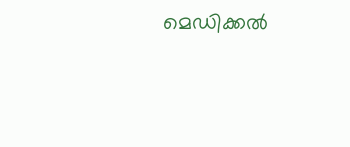മെഡിക്കല്‍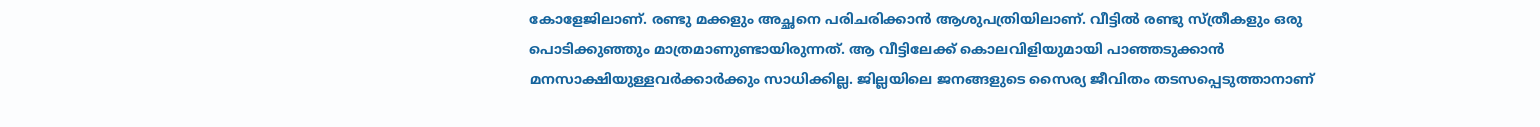കോളേജിലാണ്‌. രണ്ടു മക്കളും അച്ഛനെ പരിചരിക്കാന്‍ ആശുപത്രിയിലാണ്‌. വീട്ടില്‍ രണ്ടു സ്‌ത്രീകളും ഒരു പൊടിക്കുഞ്ഞും മാത്രമാണുണ്ടായിരുന്നത്‌. ആ വീട്ടിലേക്ക്‌ കൊലവിളിയുമായി പാഞ്ഞടുക്കാന്‍ മനസാക്ഷിയുള്ളവര്‍ക്കാര്‍ക്കും സാധിക്കില്ല. ജില്ലയിലെ ജനങ്ങളുടെ സൈര്യ ജീവിതം തടസപ്പെടുത്താനാണ്‌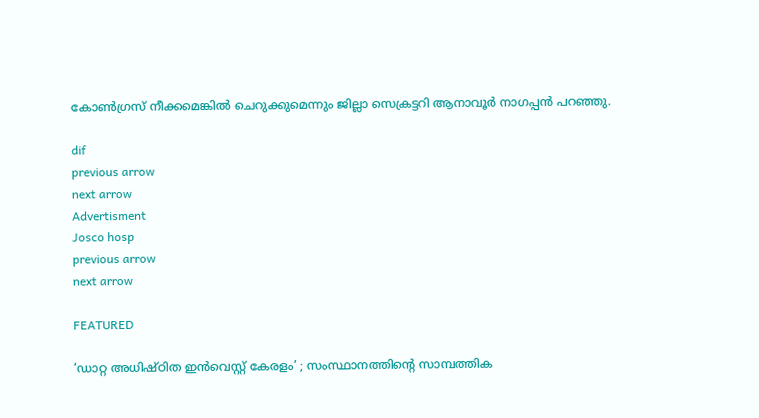കോണ്‍ഗ്രസ്‌ നീക്കമെങ്കില്‍ ചെറുക്കുമെന്നും ജില്ലാ സെക്രട്ടറി ആനാവൂര്‍ നാഗപ്പന്‍ പറഞ്ഞു.

dif
previous arrow
next arrow
Advertisment
Josco hosp
previous arrow
next arrow

FEATURED

‘ഡാറ്റ അധിഷ്ഠിത ഇൻവെസ്റ്റ് കേരളം’ ; സംസ്ഥാനത്തിന്റെ സാമ്പത്തിക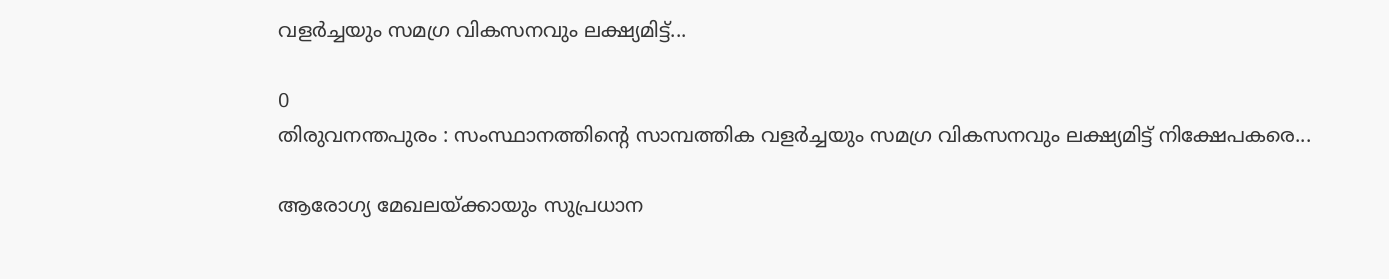വളർച്ചയും സമഗ്ര വികസനവും ലക്ഷ്യമിട്ട്...

0
തിരുവനന്തപുരം : സംസ്ഥാനത്തിന്റെ സാമ്പത്തിക വളർച്ചയും സമഗ്ര വികസനവും ലക്ഷ്യമിട്ട് നിക്ഷേപകരെ...

ആരോഗ്യ മേഖലയ്ക്കായും സുപ്രധാന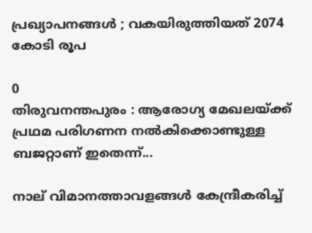പ്രഖ്യാപനങ്ങൾ ; വകയിരുത്തിയത് 2074 കോടി രൂപ

0
തിരുവനന്തപുരം : ആരോഗ്യ മേഖലയ്ക്ക് പ്രഥമ പരിഗണന നൽകിക്കൊണ്ടുള്ള ബജറ്റാണ് ഇതെന്ന്...

നാല് വിമാനത്താവളങ്ങൾ കേന്ദ്രീകരിച്ച്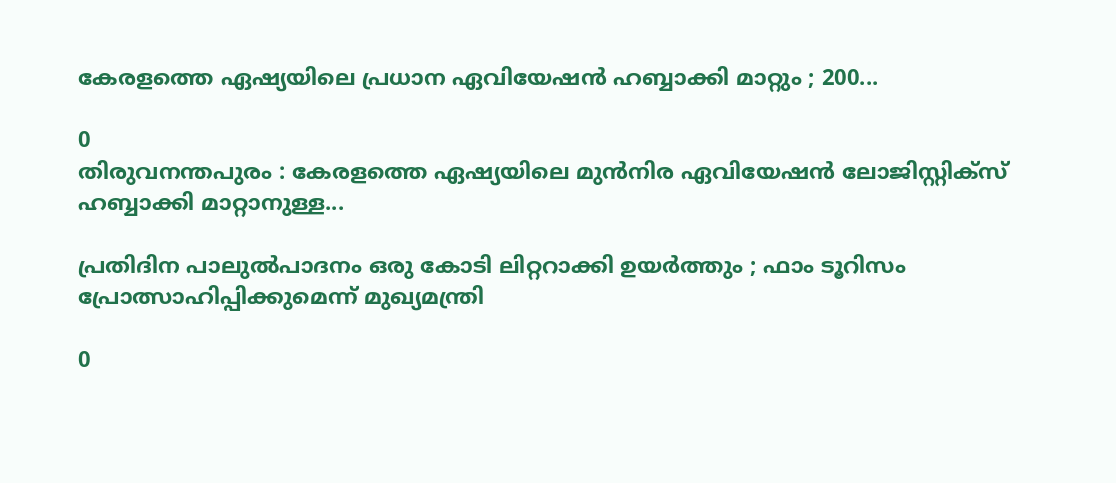കേരളത്തെ ഏഷ്യയിലെ പ്രധാന ഏവിയേഷൻ ഹബ്ബാക്കി മാറ്റും ; 200...

0
തിരുവനന്തപുരം : കേരളത്തെ ഏഷ്യയിലെ മുൻനിര ഏവിയേഷൻ ലോജിസ്റ്റിക്‌സ് ഹബ്ബാക്കി മാറ്റാനുള്ള...

പ്രതിദിന പാലുൽപാദനം ഒരു കോടി ലിറ്ററാക്കി ഉയർത്തും ; ഫാം ടൂറിസം പ്രോത്സാഹിപ്പിക്കുമെന്ന് മുഖ്യമന്ത്രി

0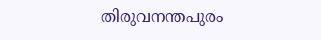തിരുവനന്തപുരം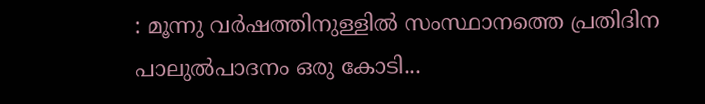: മൂന്നു വർഷത്തിനുള്ളിൽ സംസ്ഥാനത്തെ പ്രതിദിന പാലുൽപാദനം ഒരു കോടി...